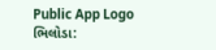Public App Logo
ભિલોડા: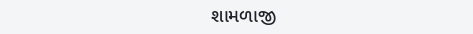શામળાજી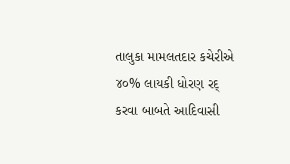તાલુકા મામલતદાર કચેરીએ ૪૦% લાયકી ધોરણ રદ્ કરવા બાબતે આદિવાસી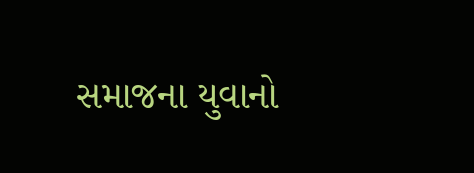સમાજના યુવાનો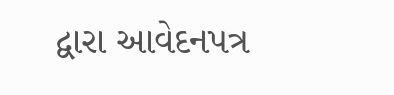દ્વારા આવેદનપત્ર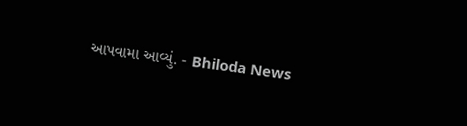આપવામા આવ્યું. - Bhiloda News